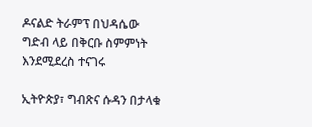ዶናልድ ትራምፕ በህዳሴው ግድብ ላይ በቅርቡ ስምምነት እንደሚደረስ ተናገሩ

ኢትዮጵያ፣ ግብጽና ሱዳን በታላቁ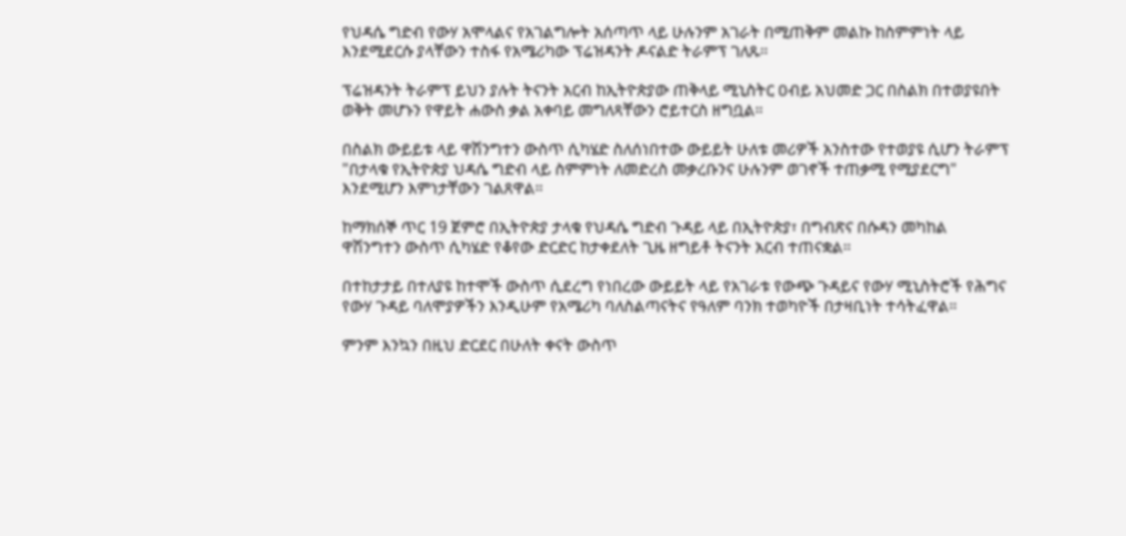የህዳሴ ግድብ የውሃ አሞላልና የአገልግሎት አሰጣጥ ላይ ሁሉንም አገራት በሚጠቅም መልኩ ከስምምነት ላይ እንደሚደርሱ ያላቸውን ተስፋ የአሜሪካው ፕሬዝዳንት ዶናልድ ትራምፕ ገለጹ።

ፕሬዝዳንት ትራምፕ ይህን ያሉት ትናንት አርብ ከኢትዮጵያው ጠቅላይ ሚኒስትር ዐብይ አህመድ ጋር በስልክ በተወያዩበት ወቅት መሆኑን የዋይት ሐውስ ቃል አቀባይ መግለጻቸውን ሮይተርስ ዘግቧል።

በስልክ ውይይቱ ላይ ዋሽንግተን ውስጥ ሲካሄድ ስለሰነበተው ውይይት ሁለቱ መሪዎች አንስተው የተወያዩ ሲሆን ትራምፕ "በታላቁ የኢትዮጵያ ህዳሴ ግድብ ላይ ስምምነት ለመድረስ መቃረቡንና ሁሉንም ወገኖች ተጠቃሚ የሚያደርግ" እንደሚሆን እምነታቸውን ገልጸዋል።

ከማክሰኞ ጥር 19 ጀምሮ በኢትዮጵያ ታላቁ የህዳሴ ግድብ ጉዳይ ላይ በኢትዮጵያ፣ በግብጽና በሱዳን መካከል ዋሽንግተን ውስጥ ሲካሄድ የቆየው ድርድር ከታቀደለት ጊዜ ዘግይቶ ትናንት አርብ ተጠናቋል።

በተከታታይ በተለያዩ ከተሞች ውስጥ ሲደረግ የነበረው ውይይት ላይ የአገራቱ የውጭ ጉዳይና የውሃ ሚኒስትሮች የሕግና የውሃ ጉዳይ ባለሞያዎችን እንዲሁም የአሜሪካ ባለስልጣናትና የዓለም ባንክ ተወካዮች በታዛቢነት ተሳትፈዋል።

ምንም እንኳን በዚህ ድርደር በሁለት ቀናት ውስጥ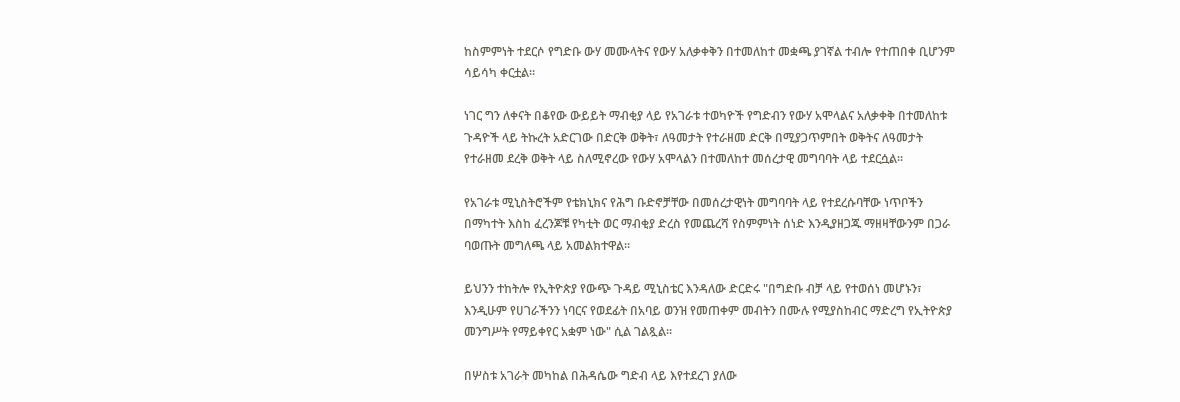ከስምምነት ተደርሶ የግድቡ ውሃ መሙላትና የውሃ አለቃቀቅን በተመለከተ መቋጫ ያገኛል ተብሎ የተጠበቀ ቢሆንም ሳይሳካ ቀርቷል።

ነገር ግን ለቀናት በቆየው ውይይት ማብቂያ ላይ የአገራቱ ተወካዮች የግድብን የውሃ አሞላልና አለቃቀቅ በተመለከቱ ጉዳዮች ላይ ትኩረት አድርገው በድርቅ ወቅት፣ ለዓመታት የተራዘመ ድርቅ በሚያጋጥምበት ወቅትና ለዓመታት የተራዘመ ደረቅ ወቅት ላይ ስለሚኖረው የውሃ አሞላልን በተመለከተ መሰረታዊ መግባባት ላይ ተደርሷል።

የአገራቱ ሚኒስትሮችም የቴክኒክና የሕግ ቡድኖቻቸው በመሰረታዊነት መግባባት ላይ የተደረሱባቸው ነጥቦችን በማካተት እስከ ፈረንጆቹ የካቲት ወር ማብቂያ ድረስ የመጨረሻ የስምምነት ሰነድ እንዲያዘጋጁ ማዘዛቸውንም በጋራ ባወጡት መግለጫ ላይ አመልክተዋል።

ይህንን ተከትሎ የኢትዮጵያ የውጭ ጉዳይ ሚኒስቴር እንዳለው ድርድሩ "በግድቡ ብቻ ላይ የተወሰነ መሆኑን፣ እንዲሁም የሀገራችንን ነባርና የወደፊት በአባይ ወንዝ የመጠቀም መብትን በሙሉ የሚያስከብር ማድረግ የኢትዮጵያ መንግሥት የማይቀየር አቋም ነው" ሲል ገልጿል።

በሦስቱ አገራት መካከል በሕዳሴው ግድብ ላይ እየተደረገ ያለው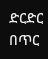ድርድር በጥር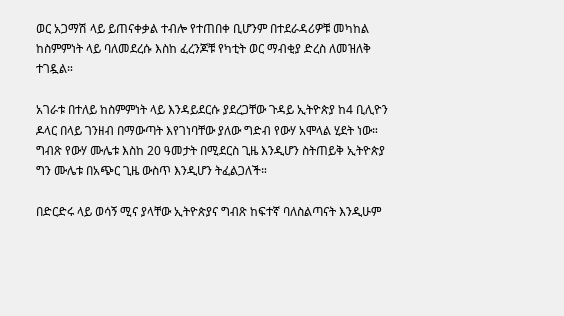ወር አጋማሽ ላይ ይጠናቀቃል ተብሎ የተጠበቀ ቢሆንም በተደራዳሪዎቹ መካከል ከስምምነት ላይ ባለመደረሱ እስከ ፈረንጆቹ የካቲት ወር ማብቂያ ድረስ ለመዝለቅ ተገዷል።

አገራቱ በተለይ ከስምምነት ላይ እንዳይደርሱ ያደረጋቸው ጉዳይ ኢትዮጵያ ከ4 ቢሊዮን ዶላር በላይ ገንዘብ በማውጣት እየገነባቸው ያለው ግድብ የውሃ አሞላል ሂደት ነው። ግብጽ የውሃ ሙሌቱ እስከ 20 ዓመታት በሚደርስ ጊዜ እንዲሆን ስትጠይቅ ኢትዮጵያ ግን ሙሌቱ በአጭር ጊዜ ውስጥ እንዲሆን ትፈልጋለች።

በድርድሩ ላይ ወሳኝ ሚና ያላቸው ኢትዮጵያና ግብጽ ከፍተኛ ባለስልጣናት እንዲሁም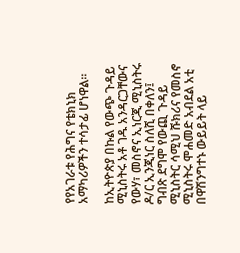የየአገራቱ የሕግና የቴክኒክ አማካሪዎችን ተሳታፊ ሆነዋል።

ከኢትዮጵያ በኩል የውጭ ጉዳይ ሚኒስትሩ አቶ ገዱ አንዳርጋቸውና የውሃ፣ መስኖና ኢነርጂ ሚኒስትሩ ዶ/ር ኢንጂነር ስለሺ በቀለን፤ ግብጽ ደግሞ የውጪ ጉዳይ ሚኒስትር ሳሚህ ሹክሪና የመስኖ ሚኒስትሩ ሞሐመድ አብደል አቲ በዋሽንግተኑ ውይይት ላይ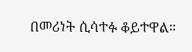በመሪነት ሲሳተፉ ቆይተዋል።